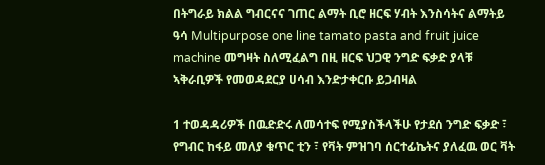በትግራይ ክልል ግብርናና ገጠር ልማት ቢሮ ዘርፍ ሃብት እንስሳትና ልማትይ ዓሳ Multipurpose one line tamato pasta and fruit juice machine መግዛት ስለሚፈልግ በዚ ዘርፍ ህጋዊ ንግድ ፍቃድ ያላቹ ኣቅራቢዎች የመወዳደርያ ሀሳብ እንድታቀርቡ ይጋብዛል

1 ተወዳዳሪዎች በዉድድሩ ለመሳተፍ የሚያስችላችሁ የታደሰ ንግድ ፍቃድ ፣ የግብር ከፋይ መለያ ቁጥር ቲን ፣ የቫት ምዝገባ ሰርተፊኬትና ያለፈዉ ወር ቫት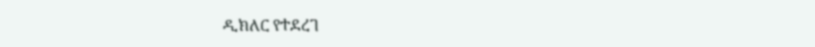ዲክለር የተደረገ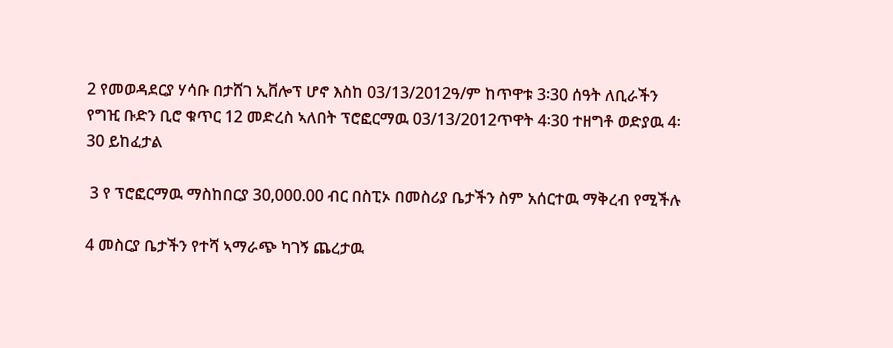2 የመወዳደርያ ሃሳቡ በታሸገ ኢቨሎፕ ሆኖ እስከ 03/13/2012ዓ/ም ከጥዋቱ 3፡30 ሰዓት ለቢራችን የግዢ ቡድን ቢሮ ቁጥር 12 መድረስ ኣለበት ፕሮፎርማዉ 03/13/2012ጥዋት 4፡30 ተዘግቶ ወድያዉ 4፡30 ይከፈታል

 3 የ ፕሮፎርማዉ ማስከበርያ 30,000.00 ብር በስፒኦ በመስሪያ ቤታችን ስም አሰርተዉ ማቅረብ የሚችሉ

4 መስርያ ቤታችን የተሻ ኣማራጭ ካገኝ ጨረታዉ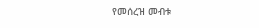የመሰረዝ መብቱ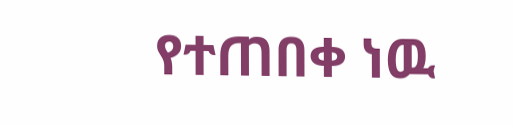የተጠበቀ ነዉ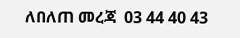ለበለጠ መረጃ  03 44 40 43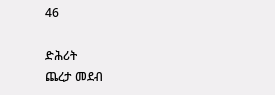46

ድሕሪት
ጨረታ መደብ